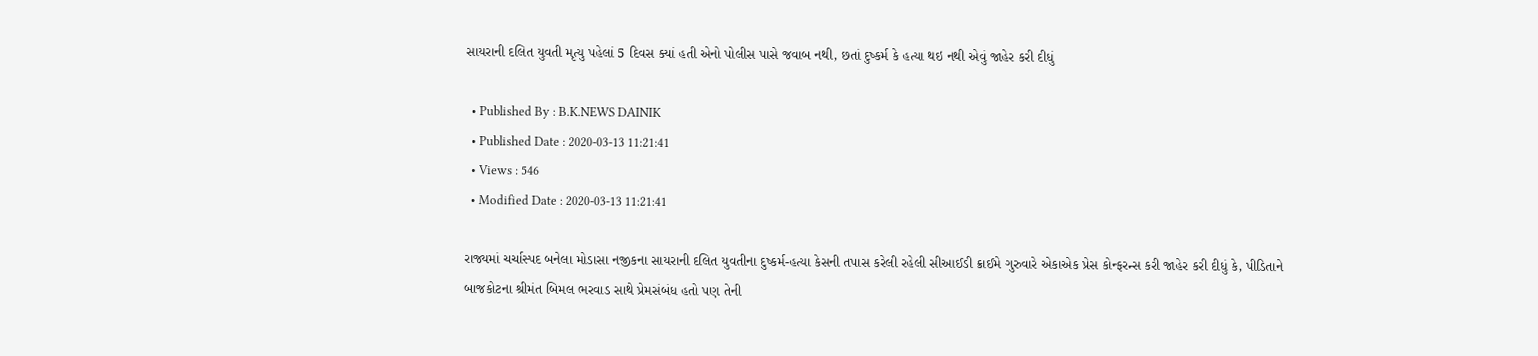સાયરાની દલિત યુવતી મૃત્યુ પહેલાં 5 દિવસ ક્યાં હતી એનો પોલીસ પાસે જવાબ નથી, છતાં દુષ્કર્મ કે હત્યા થઇ નથી એવું જાહેર કરી દીધું

  • Published By : B.K.NEWS DAINIK
  • Published Date : 2020-03-13 11:21:41
  • Views : 546
  • Modified Date : 2020-03-13 11:21:41

રાજ્યમાં ચર્ચાસ્પદ બનેલા મોડાસા નજીકના સાયરાની દલિત યુવતીના દુષ્કર્મ-હત્યા કેસની તપાસ કરેલી રહેલી સીઆઈડી ક્રાઈમે ગુરુવારે એકાએક પ્રેસ કોન્ફરન્સ કરી જાહેર કરી દીધું કે, પીડિતાને બાજકોટના શ્રીમંત બિમલ ભરવાડ સાથે પ્રેમસંબંધ હતો પણ તેની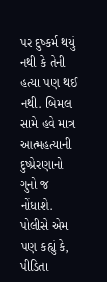પર દુષ્કર્મ થયું નથી કે તેની હત્યા પણ થઈ નથી. બિમલ સામે હવે માત્ર આત્મહત્યાની દુષ્પ્રેરણાનો ગુનો જ નોંધાશે. પોલીસે એમ પણ કહ્યું કે, પીડિતા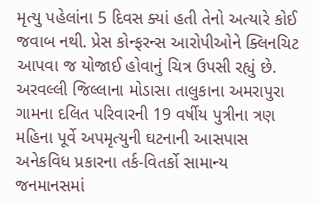મૃત્યુ પહેલાંના 5 દિવસ ક્યાં હતી તેનો અત્યારે કોઈ જવાબ નથી. પ્રેસ કોન્ફરન્સ આરોપીઓને ક્લિનચિટ આપવા જ યોજાઈ હોવાનું ચિત્ર ઉપસી રહ્યું છે. અરવલ્લી જિલ્લાના મોડાસા તાલુકાના અમરાપુરા ગામના દલિત પરિવારની 19 વર્ષીય પુત્રીના ત્રણ મહિના પૂર્વે અપમૃત્યુની ઘટનાની આસપાસ અનેકવિધ પ્રકારના તર્ક-વિતર્કો સામાન્ય જનમાનસમાં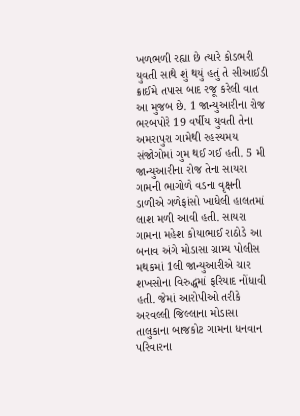ખળભળી રહ્યા છે ત્યારે કોડભરી યુવતી સાથે શું થયું હતું તે સીઆઈડી ક્રાઈમે તપાસ બાદ રજૂ કરેલી વાત આ મુજબ છે. 1 જાન્યુઆરીના રોજ ભરબપોરે 19 વર્ષીય યુવતી તેના અમરાપુરા ગામેથી રહસ્યમય સંજોગોમાં ગુમ થઈ ગઈ હતી. 5 મી જાન્યુઆરીના રોજ તેના સાયરા ગામની ભાગોળે વડના વૃક્ષની ડાળીએ ગળેફાંસો ખાધેલી હાલતમાં લાશ મળી આવી હતી. સાયરા ગામના મહેશ કોયાભાઈ રાઠોડે આ બનાવ અંગે મોડાસા ગ્રામ્ય પોલીસ મથકમાં 1લી જાન્યુઆરીએ ચાર શખસોના વિરુદ્ધમાં ફરિયાદ નોંધાવી હતી. જેમાં આરોપીઓ તરીકે અરવલ્લી જિલ્લાના મોડાસા તાલુકાના બાજકોટ ગામના ધનવાન પરિવારના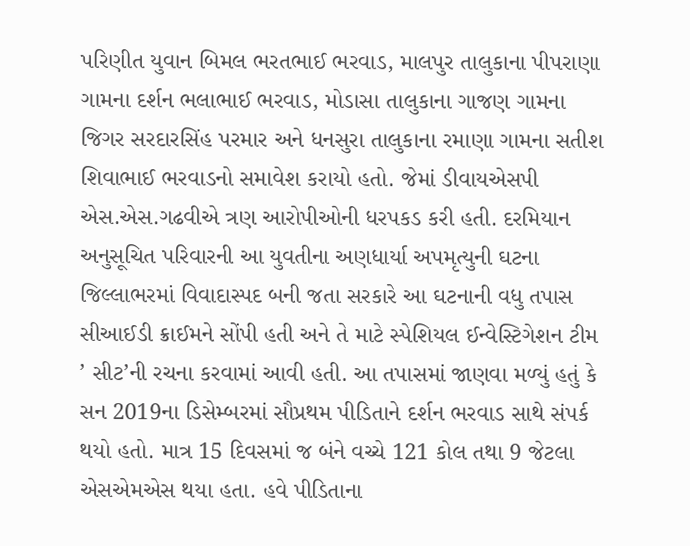પરિણીત યુવાન બિમલ ભરતભાઈ ભરવાડ, માલપુર તાલુકાના પીપરાણા ગામના દર્શન ભલાભાઈ ભરવાડ, મોડાસા તાલુકાના ગાજણ ગામના જિગર સરદારસિંહ પરમાર અને ધનસુરા તાલુકાના રમાણા ગામના સતીશ શિવાભાઈ ભરવાડનો સમાવેશ કરાયો હતો. જેમાં ડીવાયએસપી એસ.એસ.ગઢવીએ ત્રણ આરોપીઓની ધરપકડ કરી હતી. દરમિયાન અનુસૂચિત પરિવારની આ યુવતીના અણધાર્યા અપમૃત્યુની ઘટના જિલ્લાભરમાં વિવાદાસ્પદ બની જતા સરકારે આ ઘટનાની વધુ તપાસ સીઆઈડી ક્રાઈમને સોંપી હતી અને તે માટે સ્પેશિયલ ઈન્વેસ્ટિગેશન ટીમ ’ સીટ’ની રચના કરવામાં આવી હતી. આ તપાસમાં જાણવા મળ્યું હતું કે સન 2019ના ડિસેમ્બરમાં સૌપ્રથમ પીડિતાને દર્શન ભરવાડ સાથે સંપર્ક થયો હતો. માત્ર 15 દિવસમાં જ બંને વચ્ચે 121 કોલ તથા 9 જેટલા એસએમએસ થયા હતા. હવે પીડિતાના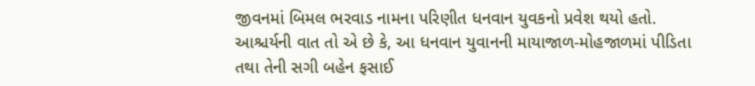જીવનમાં બિમલ ભરવાડ નામના પરિણીત ધનવાન યુવકનો પ્રવેશ થયો હતો. આશ્ચર્યની વાત તો એ છે કે, આ ધનવાન યુવાનની માયાજાળ-મોહજાળમાં પીડિતા તથા તેની સગી બહેન ફસાઈ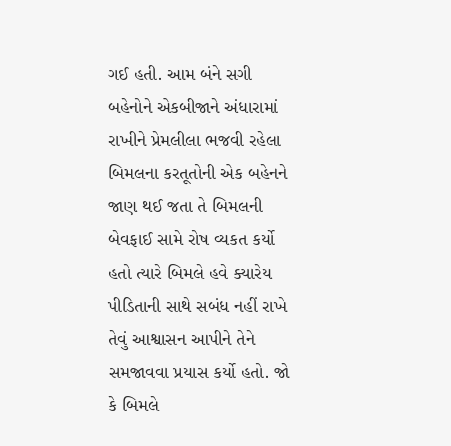ગઈ હતી. આમ બંને સગી બહેનોને એકબીજાને અંધારામાં રાખીને પ્રેમલીલા ભજવી રહેલા બિમલના કરતૂતોની એક બહેનને જાણ થઈ જતા તે બિમલની બેવફાઈ સામે રોષ વ્યકત કર્યો હતો ત્યારે બિમલે હવે ક્યારેય પીડિતાની સાથે સબંધ નહીં રાખે તેવું આશ્વાસન આપીને તેને સમજાવવા પ્રયાસ કર્યો હતો. જો કે બિમલે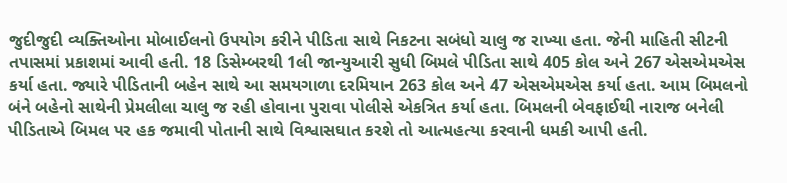જુદીજુદી વ્યક્તિઓના મોબાઈલનો ઉપયોગ કરીને પીડિતા સાથે નિકટના સબંધો ચાલુ જ રાખ્યા હતા. જેની માહિતી સીટની તપાસમાં પ્રકાશમાં આવી હતી. 18 ડિસેમ્બરથી 1લી જાન્યુઆરી સુધી બિમલે પીડિતા સાથે 405 કોલ અને 267 એસએમએસ કર્યા હતા. જ્યારે પીડિતાની બહેન સાથે આ સમયગાળા દરમિયાન 263 કોલ અને 47 એસએમએસ કર્યા હતા. આમ બિમલનો બંને બહેનો સાથેની પ્રેમલીલા ચાલુ જ રહી હોવાના પુરાવા પોલીસે એકત્રિત કર્યા હતા. બિમલની બેવફાઈથી નારાજ બનેલી પીડિતાએ બિમલ પર હક જમાવી પોતાની સાથે વિશ્વાસઘાત કરશે તો આત્મહત્યા કરવાની ધમકી આપી હતી.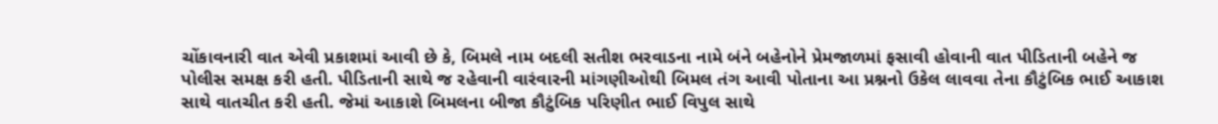ચોંકાવનારી વાત એવી પ્રકાશમાં આવી છે કે, બિમલે નામ બદલી સતીશ ભરવાડના નામે બંને બહેનોને પ્રેમજાળમાં ફસાવી હોવાની વાત પીડિતાની બહેને જ પોલીસ સમક્ષ કરી હતી. પીડિતાની સાથે જ રહેવાની વારંવારની માંગણીઓથી બિમલ તંગ આવી પોતાના આ પ્રશ્નનો ઉકેલ લાવવા તેના કૌટુંબિક ભાઈ આકાશ સાથે વાતચીત કરી હતી. જેમાં આકાશે બિમલના બીજા કૌટુંબિક પરિણીત ભાઈ વિપુલ સાથે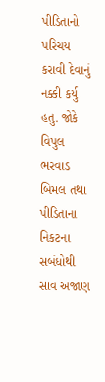પીડિતાનો પરિચય કરાવી દેવાનું નક્કી કર્યુ હતુ. જોકે વિપુલ ભરવાડ બિમલ તથા પીડિતાના નિકટના સબંધોથી સાવ અજાણ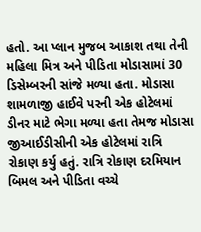હતો. આ પ્લાન મુજબ આકાશ તથા તેની મહિલા મિત્ર અને પીડિતા મોડાસામાં 30 ડિસેમ્બરની સાંજે મળ્યા હતા. મોડાસા શામળાજી હાઈવે પરની એક હોટેલમાં ડીનર માટે ભેગા મળ્યા હતા તેમજ મોડાસા જીઆઈડીસીની એક હોટેલમાં રાત્રિ રોકાણ કર્યુ હતું. રાત્રિ રોકાણ દરમિયાન બિમલ અને પીડિતા વચ્ચે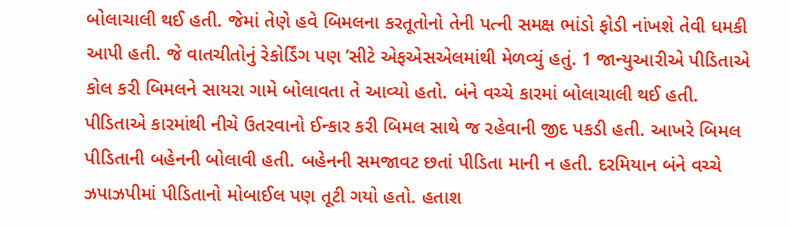બોલાચાલી થઈ હતી. જેમાં તેણે હવે બિમલના કરતૂતોનો તેની પત્ની સમક્ષ ભાંડો ફોડી નાંખશે તેવી ધમકી આપી હતી. જે વાતચીતોનું રેકોર્ડિંગ પણ ’સીટે એફએસએલમાંથી મેળવ્યું હતું. 1 જાન્યુઆરીએ પીડિતાએ કોલ કરી બિમલને સાયરા ગામે બોલાવતા તે આવ્યો હતો. બંને વચ્ચે કારમાં બોલાચાલી થઈ હતી. પીડિતાએ કારમાંથી નીચે ઉતરવાનો ઈન્કાર કરી બિમલ સાથે જ રહેવાની જીદ પકડી હતી. આખરે બિમલ પીડિતાની બહેનની બોલાવી હતી. બહેનની સમજાવટ છતાં પીડિતા માની ન હતી. દરમિયાન બંને વચ્ચે ઝપાઝપીમાં પીડિતાનો મોબાઈલ પણ તૂટી ગયો હતો. હતાશ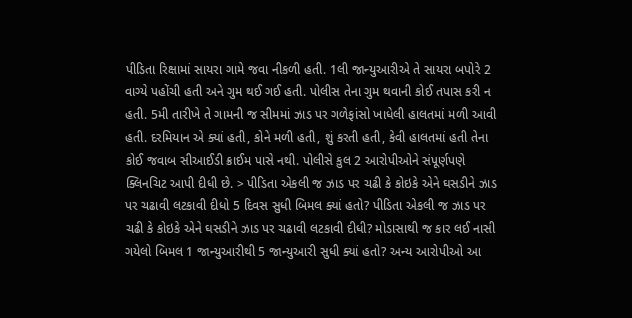પીડિતા રિક્ષામાં સાયરા ગામે જવા નીકળી હતી. 1લી જાન્યુઆરીએ તે સાયરા બપોરે 2 વાગ્યે પહોંચી હતી અને ગુમ થઈ ગઈ હતી. પોલીસ તેના ગુમ થવાની કોઈ તપાસ કરી ન હતી. 5મી તારીખે તે ગામની જ સીમમાં ઝાડ પર ગળેફાંસો ખાધેલી હાલતમાં મળી આવી હતી. દરમિયાન એ ક્યાં હતી, કોને મળી હતી, શું કરતી હતી, કેવી હાલતમાં હતી તેના કોઈ જવાબ સીઆઈડી ક્રાઈમ પાસે નથી. પોલીસે કુલ 2 આરોપીઓને સંપૂર્ણપણે ક્લિનચિટ આપી દીધી છે. > પીડિતા એકલી જ ઝાડ પર ચઢી કે કોઇકે એને ઘસડીને ઝાડ પર ચઢાવી લટકાવી દીધો 5 દિવસ સુધી બિમલ ક્યાં હતો? પીડિતા એકલી જ ઝાડ પર ચઢી કે કોઇકે એને ઘસડીને ઝાડ પર ચઢાવી લટકાવી દીધી? મોડાસાથી જ કાર લઈ નાસી ગયેલો બિમલ 1 જાન્યુઆરીથી 5 જાન્યુઆરી સુધી ક્યાં હતો? અન્ય આરોપીઓ આ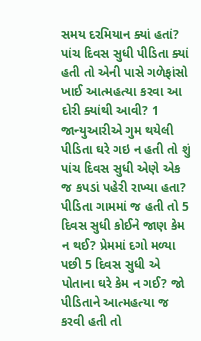સમય દરમિયાન ક્યાં હતાં? પાંચ દિવસ સુધી પીડિતા ક્યાં હતી તો એની પાસે ગળેફાંસો ખાઈ આત્મહત્યા કરવા આ દોરી ક્યાંથી આવી? 1 જાન્યુઆરીએ ગુમ થયેલી પીડિતા ઘરે ગઇ ન હતી તો શું પાંચ દિવસ સુધી એણે એક જ કપડાં પહેરી રાખ્યા હતા? પીડિતા ગામમાં જ હતી તો 5 દિવસ સુધી કોઈને જાણ કેમ ન થઈ? પ્રેમમાં દગો મળ્યા પછી 5 દિવસ સુધી એ પોતાના ઘરે કેમ ન ગઈ? જો પીડિતાને આત્મહત્યા જ કરવી હતી તો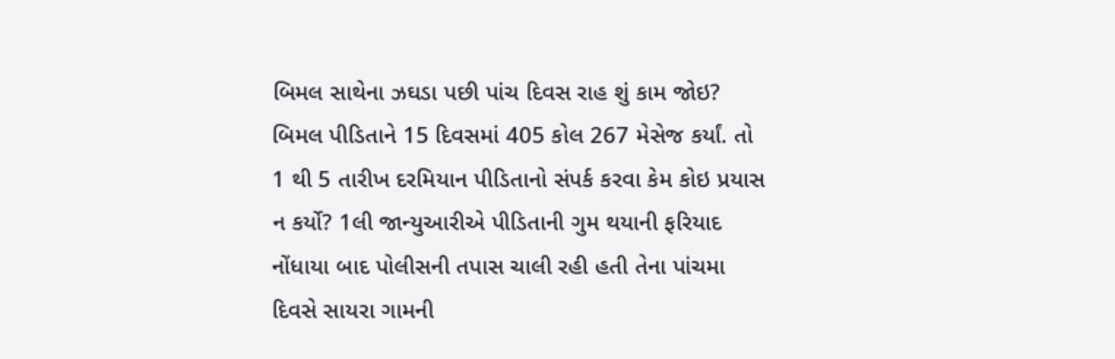બિમલ સાથેના ઝઘડા પછી પાંચ દિવસ રાહ શું કામ જોઇ? બિમલ પીડિતાને 15 દિવસમાં 405 કોલ 267 મેસેજ કર્યાં. તો 1 થી 5 તારીખ દરમિયાન પીડિતાનો સંપર્ક કરવા કેમ કોઇ પ્રયાસ ન કર્યો? 1લી જાન્યુઆરીએ પીડિતાની ગુમ થયાની ફરિયાદ નોંધાયા બાદ પોલીસની તપાસ ચાલી રહી હતી તેના પાંચમા દિવસે સાયરા ગામની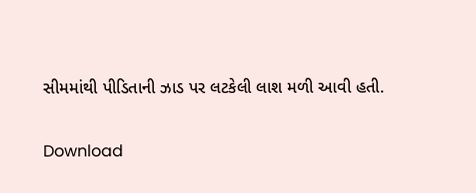સીમમાંથી પીડિતાની ઝાડ પર લટકેલી લાશ મળી આવી હતી.

Download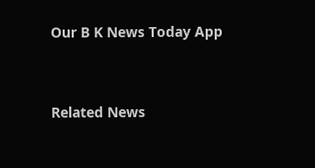Our B K News Today App



Related News